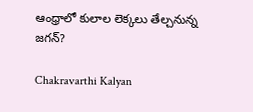ఆంధ్రాలో కులాల లెక్కలు తేల్చనున్న జగన్‌?

Chakravarthi Kalyan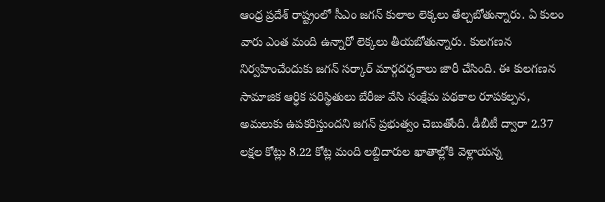ఆంధ్ర ప్రదేశ్ రాష్ట్రంలో సీఎం జగన్ కులాల లెక్కలు తేల్చబోతున్నారు. ఏ కులం వారు ఎంత మంది ఉన్నారో లెక్కలు తీయబోతున్నారు. కులగణన నిర్వహించేందుకు జగన్ సర్కార్ మార్గదర్శకాలు జారీ చేసింది. ఈ కులగణన సామాజిక ఆర్ధిక పరిస్థితులు బేరీజు వేసి సంక్షేమ పథకాల రూపకల్పన, అమలుకు ఉపకరిస్తుందని జగన్ ప్రభుత్వం చెబుతోంది. డీబీటీ ద్వారా 2.37 లక్షల కోట్లు 8.22 కోట్ల మంది లబ్దిదారుల ఖాతాల్లోకి వెళ్లాయన్న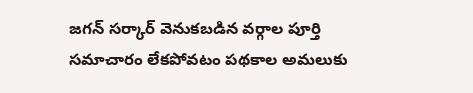జగన్ సర్కార్ వెనుకబడిన వర్గాల పూర్తి సమాచారం లేకపోవటం పథకాల అమలుకు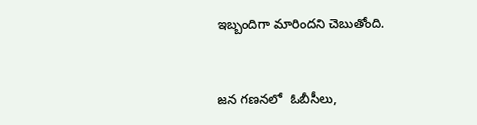ఇబ్బందిగా మారిందని చెబుతోంది.


జన గణనలో  ఓబీసీలు,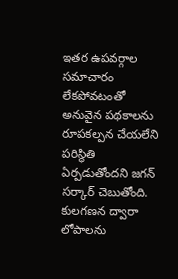ఇతర ఉపవర్గాల సమాచారం లేకపోవటంతో అనువైన పథకాలను రూపకల్పన చేయలేని పరిస్థితి ఏర్పడుతోందని జగన్ సర్కార్ చెబుతోంది. కులగణన ద్వారా లోపాలను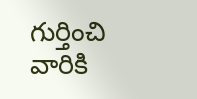గుర్తించి వారికి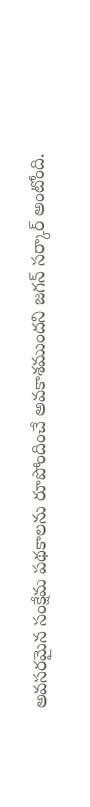అవసరమైన సంక్షేమ పథకాలను రూపోందించే అవకాశముందని జగన్ సర్కార్ అంటోంది.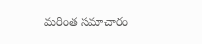మరింత సమాచారం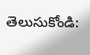తెలుసుకోండి: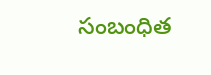సంబంధిత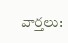వార్తలు: